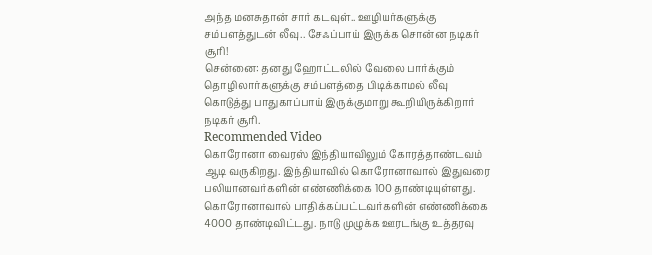அந்த மனசுதான் சார் கடவுள்.. ஊழியர்களுக்கு சம்பளத்துடன் லீவு.. சேஃப்பாய் இருக்க சொன்ன நடிகர் சூரி!
சென்னை: தனது ஹோட்டலில் வேலை பார்க்கும் தொழிலார்களுக்கு சம்பளத்தை பிடிக்காமல் லீவு கொடுத்து பாதுகாப்பாய் இருக்குமாறு கூறியிருக்கிறார் நடிகர் சூரி.
Recommended Video
கொரோனா வைரஸ் இந்தியாவிலும் கோரத்தாண்டவம் ஆடி வருகிறது. இந்தியாவில் கொரோனாவால் இதுவரை பலியானவர்களின் எண்ணிக்கை 100 தாண்டியுள்ளது.
கொரோனாவால் பாதிக்கப்பட்டவர்களின் எண்ணிக்கை 4000 தாண்டிவிட்டது. நாடு முழுக்க ஊரடங்கு உத்தரவு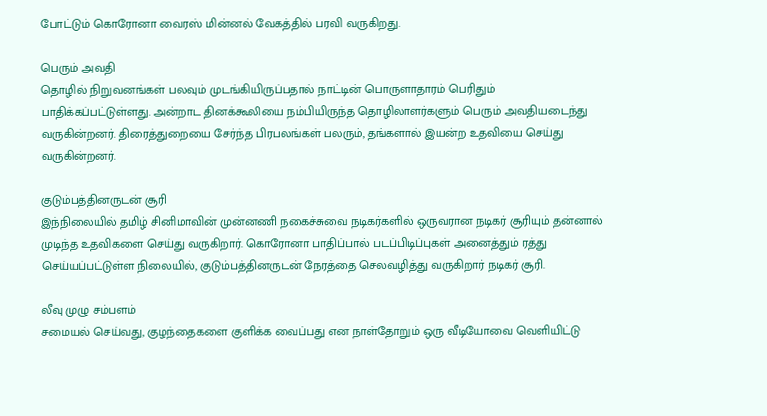போட்டும் கொரோனா வைரஸ் மின்னல் வேகத்தில் பரவி வருகிறது.

பெரும் அவதி
தொழில் நிறுவனங்கள் பலவும் முடங்கியிருப்பதால் நாட்டின் பொருளாதாரம் பெரிதும் பாதிக்கப்பட்டுள்ளது. அன்றாட தினக்கூலியை நம்பியிருந்த தொழிலாளர்களும் பெரும் அவதியடைந்து வருகின்றனர். திரைத்துறையை சேர்ந்த பிரபலங்கள் பலரும், தங்களால் இயன்ற உதவியை செய்து வருகின்றனர்.

குடும்பத்தினருடன் சூரி
இந்நிலையில் தமிழ் சினிமாவின் முன்னணி நகைச்சுவை நடிகர்களில் ஒருவரான நடிகர் சூரியும் தன்னால் முடிந்த உதவிகளை செய்து வருகிறார். கொரோனா பாதிப்பால் படப்பிடிப்புகள் அனைத்தும் ரத்து செய்யப்பட்டுள்ள நிலையில், குடும்பத்தினருடன் நேரத்தை செலவழித்து வருகிறார் நடிகர் சூரி.

லீவு முழு சம்பளம்
சமையல் செய்வது, குழந்தைகளை குளிக்க வைப்பது என நாள்தோறும் ஒரு வீடியோவை வெளியிட்டு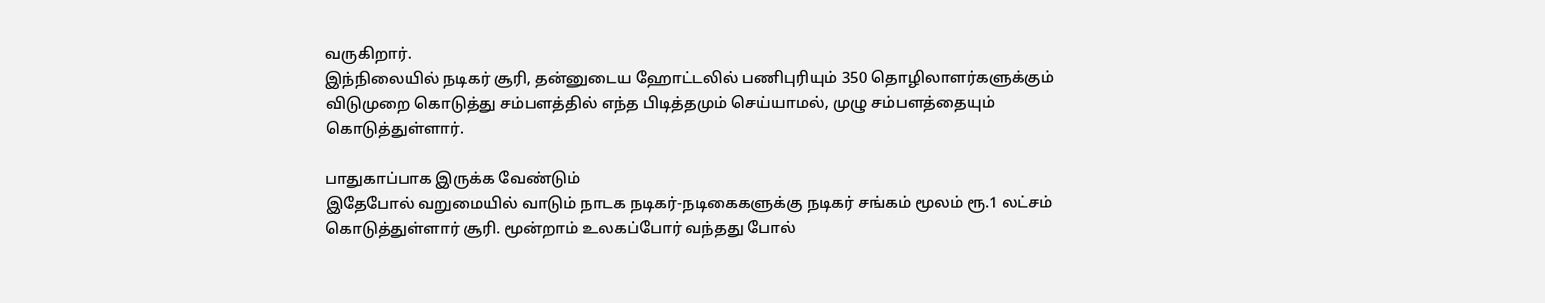வருகிறார்.
இந்நிலையில் நடிகர் சூரி, தன்னுடைய ஹோட்டலில் பணிபுரியும் 350 தொழிலாளர்களுக்கும் விடுமுறை கொடுத்து சம்பளத்தில் எந்த பிடித்தமும் செய்யாமல், முழு சம்பளத்தையும் கொடுத்துள்ளார்.

பாதுகாப்பாக இருக்க வேண்டும்
இதேபோல் வறுமையில் வாடும் நாடக நடிகர்-நடிகைகளுக்கு நடிகர் சங்கம் மூலம் ரூ.1 லட்சம் கொடுத்துள்ளார் சூரி. மூன்றாம் உலகப்போர் வந்தது போல்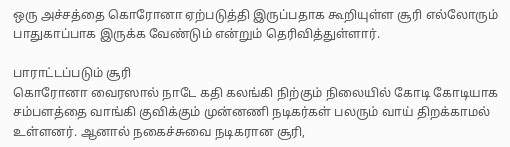ஒரு அச்சத்தை கொரோனா ஏற்படுத்தி இருப்பதாக கூறியுள்ள சூரி எல்லோரும் பாதுகாப்பாக இருக்க வேண்டும் என்றும் தெரிவித்துள்ளார்.

பாராட்டப்படும் சூரி
கொரோனா வைரஸால் நாடே கதி கலங்கி நிற்கும் நிலையில் கோடி கோடியாக சம்பளத்தை வாங்கி குவிக்கும் முன்னணி நடிகர்கள் பலரும் வாய் திறக்காமல் உள்ளனர். ஆனால் நகைச்சுவை நடிகரான சூரி,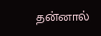தன்னால்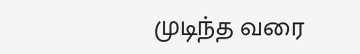முடிந்த வரை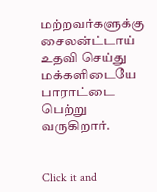மற்றவர்களுக்கு சைலன்ட்டாய் உதவி செய்து மக்களிடையே பாராட்டை பெற்று வருகிறார்.


Click it and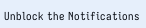Unblock the Notifications